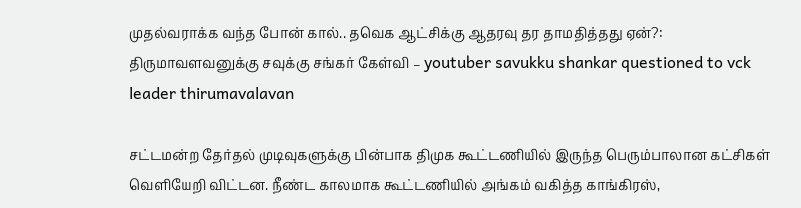முதல்வராக்க வந்த போன் கால்.. தவெக ஆட்சிக்கு ஆதரவு தர தாமதித்தது ஏன்?: திருமாவளவனுக்கு சவுக்கு சங்கர் கேள்வி – youtuber savukku shankar questioned to vck leader thirumavalavan

சட்டமன்ற தேர்தல் முடிவுகளுக்கு பின்பாக திமுக கூட்டணியில் இருந்த பெரும்பாலான கட்சிகள் வெளியேறி விட்டன. நீண்ட காலமாக கூட்டணியில் அங்கம் வகித்த காங்கிரஸ்,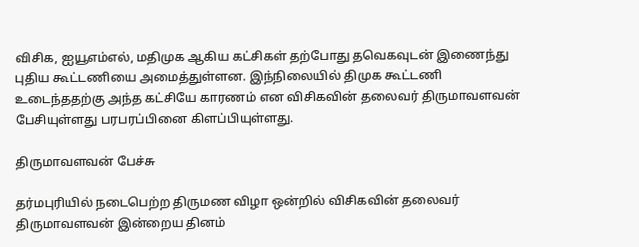விசிக, ஐயூஎம்எல், மதிமுக ஆகிய கட்சிகள் தற்போது தவெகவுடன் இணைந்து புதிய கூட்டணியை அமைத்துள்ளன. இந்நிலையில் திமுக கூட்டணி உடைந்ததற்கு அந்த கட்சியே காரணம் என விசிகவின் தலைவர் திருமாவளவன் பேசியுள்ளது பரபரப்பினை கிளப்பியுள்ளது.

திருமாவளவன் பேச்சு

தர்மபுரியில் நடைபெற்ற திருமண விழா ஒன்றில் விசிகவின் தலைவர் திருமாவளவன் இன்றைய தினம்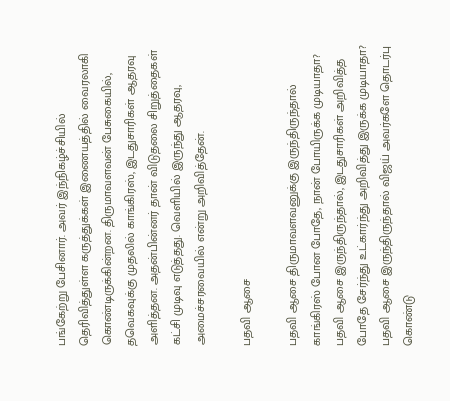பங்கேற்று பேசினார். அவர் இந்நிகழ்ச்சியில் தெரிவித்துள்ள கருத்துக்கள் இணையத்தில் வைரலாகி கொண்டிருக்கின்றன. திருமாவளவன் பேசுகையில், தவெகவுக்கு முதலில் காங்கிரஸ், இடதுசாரிகள் ஆதரவு அளித்தன. அதன்பின்னர் தான் விடுதலை சிறுத்தைகள் கட்சி முடிவு எடுத்தது. வெளியில் இருந்து ஆதரவு, அமைச்சரவையில் என்று அறிவித்தேன்.

பதவி ஆசை

பதவி ஆசை திருமாவளவனுக்கு இருந்திருந்தால் காங்கிரஸ் போன போதே, நான் போயிருக்க முடியாதா? பதவி ஆசை இருந்திருந்தால், இடதுசாரிகள் அறிவித்த போதே சேர்ந்து உட்கார்ந்து அறிவித்து இருக்க முடியாதா? பதவி ஆசை இருந்திருந்தால் விஜய் அவர்களே தொடர்பு கொண்டு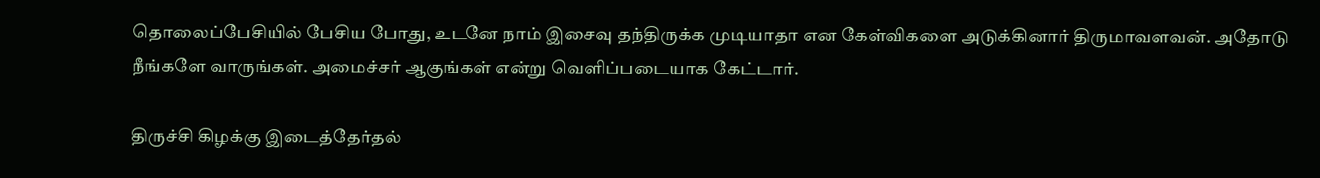தொலைப்பேசியில் பேசிய போது, உடனே நாம் இசைவு தந்திருக்க முடியாதா என கேள்விகளை அடுக்கினார் திருமாவளவன். அதோடு நீங்களே வாருங்கள். அமைச்சர் ஆகுங்கள் என்று வெளிப்படையாக கேட்டார்.

திருச்சி கிழக்கு இடைத்தேர்தல்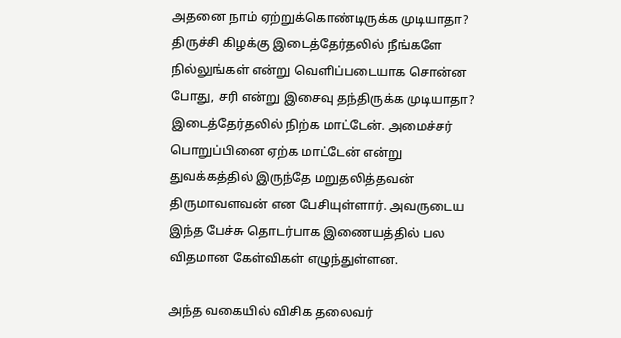அதனை நாம் ஏற்றுக்கொண்டிருக்க முடியாதா? திருச்சி கிழக்கு இடைத்தேர்தலில் நீங்களே நில்லுங்கள் என்று வெளிப்படையாக சொன்ன போது, சரி என்று இசைவு தந்திருக்க முடியாதா? இடைத்தேர்தலில் நிற்க மாட்டேன். அமைச்சர் பொறுப்பினை ஏற்க மாட்டேன் என்று துவக்கத்தில் இருந்தே மறுதலித்தவன் திருமாவளவன் என பேசியுள்ளார். அவருடைய இந்த பேச்சு தொடர்பாக இணையத்தில் பல விதமான கேள்விகள் எழுந்துள்ளன.

அந்த வகையில் விசிக தலைவர்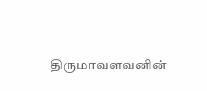திருமாவளவனின்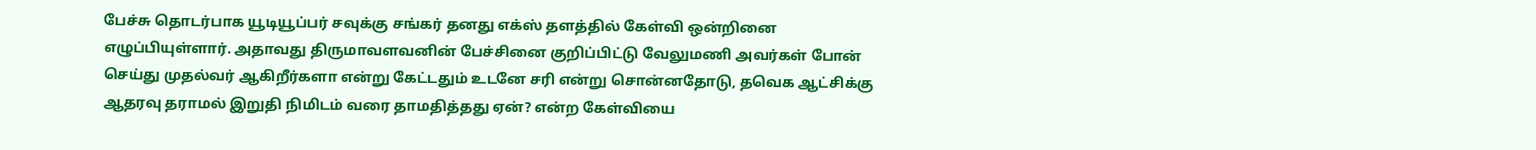பேச்சு தொடர்பாக யூடியூப்பர் சவுக்கு சங்கர் தனது எக்ஸ் தளத்தில் கேள்வி ஒன்றினை எழுப்பியுள்ளார். அதாவது திருமாவளவனின் பேச்சினை குறிப்பிட்டு வேலுமணி அவர்கள் போன் செய்து முதல்வர் ஆகிறீர்களா என்று கேட்டதும் உடனே சரி என்று சொன்னதோடு, தவெக ஆட்சிக்கு ஆதரவு தராமல் இறுதி நிமிடம் வரை தாமதித்தது ஏன்? என்ற கேள்வியை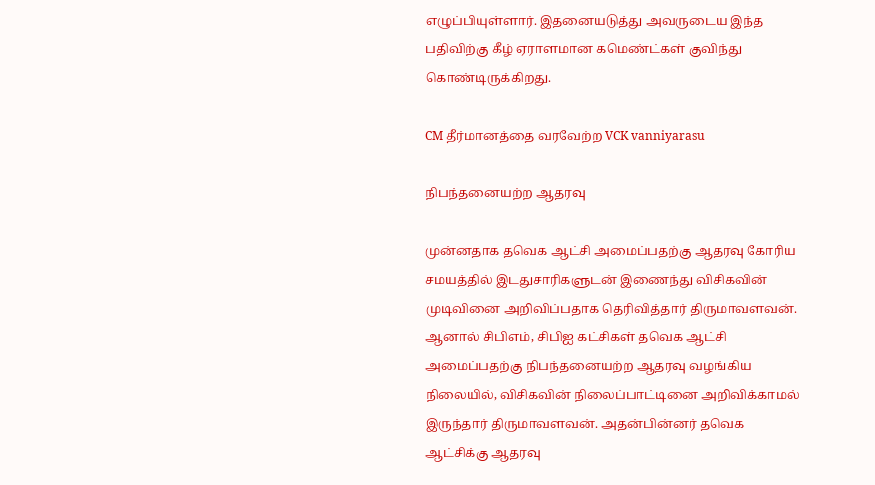எழுப்பியுள்ளார். இதனையடுத்து அவருடைய இந்த பதிவிற்கு கீழ் ஏராளமான கமெண்ட்கள் குவிந்து கொண்டிருக்கிறது.

CM தீர்மானத்தை வரவேற்ற VCK vanniyarasu

நிபந்தனையற்ற ஆதரவு

முன்னதாக தவெக ஆட்சி அமைப்பதற்கு ஆதரவு கோரிய சமயத்தில் இடதுசாரிகளுடன் இணைந்து விசிகவின் முடிவினை அறிவிப்பதாக தெரிவித்தார் திருமாவளவன். ஆனால் சிபிஎம், சிபிஐ கட்சிகள் தவெக ஆட்சி அமைப்பதற்கு நிபந்தனையற்ற ஆதரவு வழங்கிய நிலையில், விசிகவின் நிலைப்பாட்டினை அறிவிக்காமல் இருந்தார் திருமாவளவன். அதன்பின்னர் தவெக ஆட்சிக்கு ஆதரவு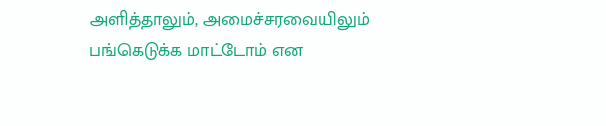அளித்தாலும், அமைச்சரவையிலும் பங்கெடுக்க மாட்டோம் என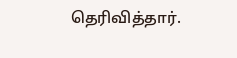தெரிவித்தார்.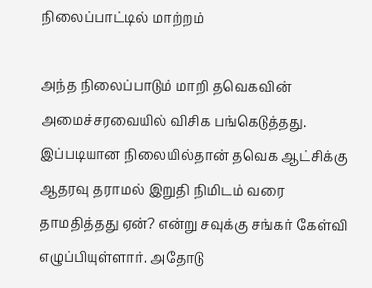நிலைப்பாட்டில் மாற்றம்

அந்த நிலைப்பாடும் மாறி தவெகவின் அமைச்சரவையில் விசிக பங்கெடுத்தது. இப்படியான நிலையில்தான் தவெக ஆட்சிக்கு ஆதரவு தராமல் இறுதி நிமிடம் வரை தாமதித்தது ஏன்? என்று சவுக்கு சங்கர் கேள்வி எழுப்பியுள்ளார். அதோடு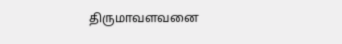திருமாவளவனை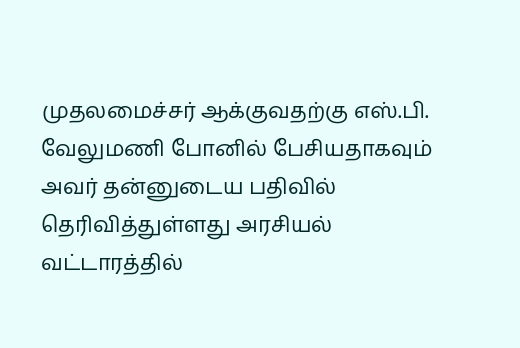முதலமைச்சர் ஆக்குவதற்கு எஸ்.பி. வேலுமணி போனில் பேசியதாகவும் அவர் தன்னுடைய பதிவில் தெரிவித்துள்ளது அரசியல் வட்டாரத்தில்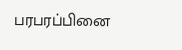பரபரப்பினை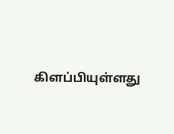கிளப்பியுள்ளது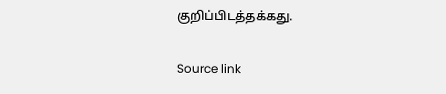குறிப்பிடத்தக்கது.

Source link